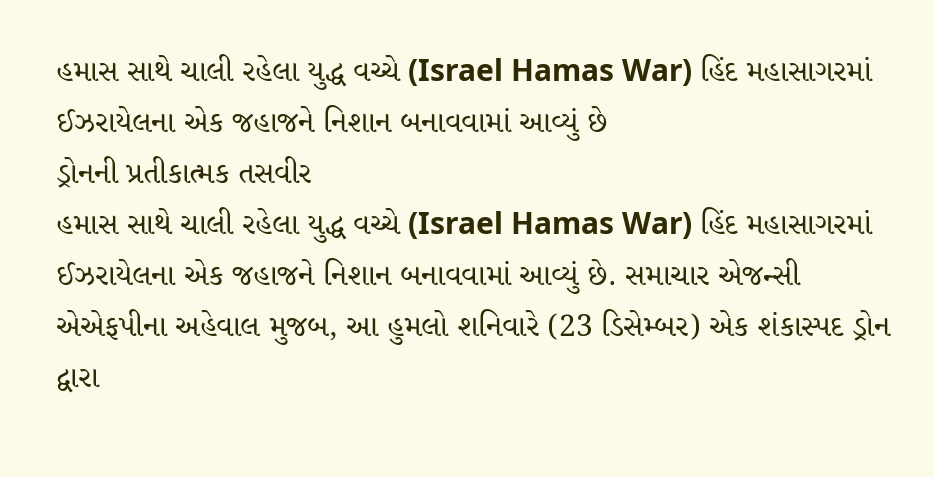હમાસ સાથે ચાલી રહેલા યુદ્ધ વચ્ચે (Israel Hamas War) હિંદ મહાસાગરમાં ઈઝરાયેલના એક જહાજને નિશાન બનાવવામાં આવ્યું છે
ડ્રોનની પ્રતીકાત્મક તસવીર
હમાસ સાથે ચાલી રહેલા યુદ્ધ વચ્ચે (Israel Hamas War) હિંદ મહાસાગરમાં ઈઝરાયેલના એક જહાજને નિશાન બનાવવામાં આવ્યું છે. સમાચાર એજન્સી એએફપીના અહેવાલ મુજબ, આ હુમલો શનિવારે (23 ડિસેમ્બર) એક શંકાસ્પદ ડ્રોન દ્વારા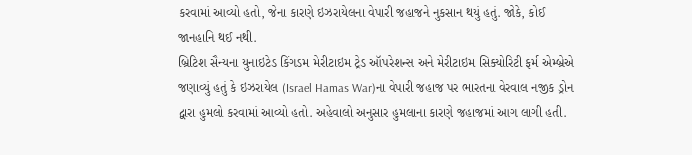કરવામાં આવ્યો હતો, જેના કારણે ઇઝરાયેલના વેપારી જહાજને નુકસાન થયું હતું. જોકે, કોઈ જાનહાનિ થઈ નથી.
બ્રિટિશ સૈન્યના યુનાઇટેડ કિંગડમ મેરીટાઇમ ટ્રેડ ઑપરેશન્સ અને મેરીટાઇમ સિક્યોરિટી ફર્મ એમ્બ્રેએ જણાવ્યું હતું કે ઇઝરાયેલ (Israel Hamas War)ના વેપારી જહાજ પર ભારતના વેરવાલ નજીક ડ્રોન દ્વારા હુમલો કરવામાં આવ્યો હતો. અહેવાલો અનુસાર હુમલાના કારણે જહાજમાં આગ લાગી હતી.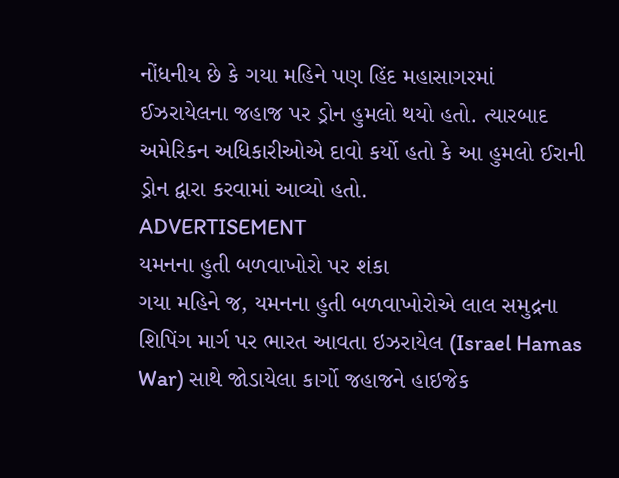નોંધનીય છે કે ગયા મહિને પણ હિંદ મહાસાગરમાં ઈઝરાયેલના જહાજ પર ડ્રોન હુમલો થયો હતો. ત્યારબાદ અમેરિકન અધિકારીઓએ દાવો કર્યો હતો કે આ હુમલો ઈરાની ડ્રોન દ્વારા કરવામાં આવ્યો હતો.
ADVERTISEMENT
યમનના હુતી બળવાખોરો પર શંકા
ગયા મહિને જ, યમનના હુતી બળવાખોરોએ લાલ સમુદ્રના શિપિંગ માર્ગ પર ભારત આવતા ઇઝરાયેલ (Israel Hamas War) સાથે જોડાયેલા કાર્ગો જહાજને હાઇજેક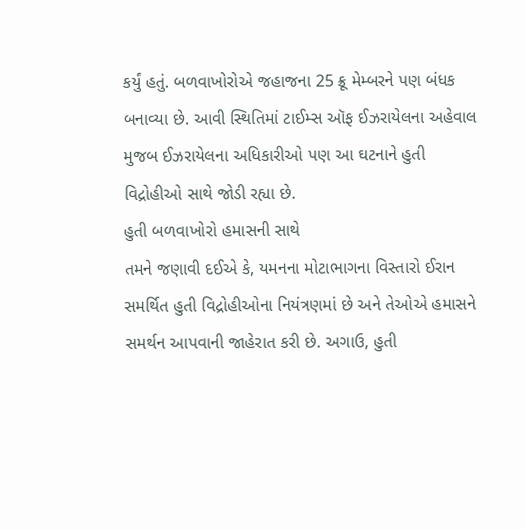કર્યું હતું. બળવાખોરોએ જહાજના 25 ક્રૂ મેમ્બરને પણ બંધક બનાવ્યા છે. આવી સ્થિતિમાં ટાઈમ્સ ઑફ ઈઝરાયેલના અહેવાલ મુજબ ઈઝરાયેલના અધિકારીઓ પણ આ ઘટનાને હુતી વિદ્રોહીઓ સાથે જોડી રહ્યા છે.
હુતી બળવાખોરો હમાસની સાથે
તમને જણાવી દઈએ કે, યમનના મોટાભાગના વિસ્તારો ઈરાન સમર્થિત હુતી વિદ્રોહીઓના નિયંત્રણમાં છે અને તેઓએ હમાસને સમર્થન આપવાની જાહેરાત કરી છે. અગાઉ, હુતી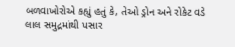બળવાખોરોએ કહ્યું હતું કે, તેઓ ડ્રોન અને રોકેટ વડે લાલ સમુદ્રમાંથી પસાર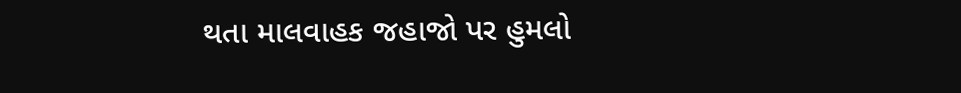થતા માલવાહક જહાજો પર હુમલો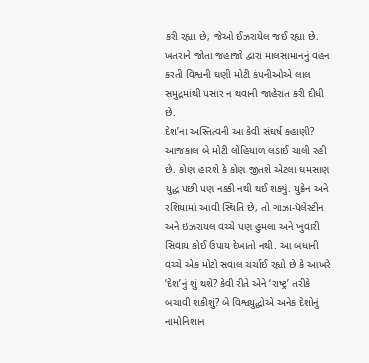કરી રહ્યા છે, જેઓ ઈઝરાયેલ જઈ રહ્યા છે. ખતરાને જોતા જહાજો દ્વારા માલસામાનનું વહન કરતી વિશ્વની ઘણી મોટી કંપનીઓએ લાલ સમુદ્રમાંથી પસાર ન થવાની જાહેરાત કરી દીધી છે.
દેશ’ના અસ્તિત્વની આ કેવી સંઘર્ષ કહાણી?
આજકાલ બે મોટી લોહિયાળ લડાઈ ચાલી રહી છે. કોણ હારશે કે કોણ જીતશે એટલા ઘમસાણ યુદ્ધ પછી પણ નક્કી નથી થઈ શક્યું. યુક્રેન અને રશિયામાં આવી સ્થિતિ છે, તો ગાઝા-પૅલેસ્ટીન અને ઇઝરાયલ વચ્ચે પણ હુમલા અને ખુવારી સિવાય કોઈ ઉપાય દેખાતો નથી. આ બધાની વચ્ચે એક મોટો સવાલ ચર્ચાઈ રહ્યો છે કે આખરે ‘દેશ’નું શું થશે? કેવી રીતે એને ‘રાષ્ટ્ર’ તરીકે બચાવી શકીશું? બે વિશ્વયુદ્ધોએ અનેક દેશોનું નામોનિશાન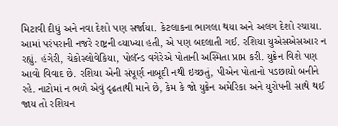મિટાવી દીધું અને નવા દેશો પણ સર્જાયા. કેટલાકના ભાગલા થયા અને અલગ દેશો રચાયા. આમાં પરંપરાની નજરે રાષ્ટ્રની વ્યાખ્યા હતી, એ પણ બદલાતી ગઈ. રશિયા યુએસએસઆર ન રહ્યું. હંગેરી, ચેકોસ્લોવેકિયા, પોલૅન્ડ વગેરેએ પોતાની અસ્મિતા પ્રાપ્ત કરી. યુક્રેન વિશે પણ આવો વિવાદ છે. રશિયા એની સંપૂર્ણ નાબૂદી નથી ઇચ્છતું, પીએન પોતાનો પડછાયો બનીને રહે. નાટોમાં ન ભળે એવું દૃઢતાથી માને છે, કેમ કે જો યુક્રેન અમેરિકા અને યુરોપની સાથે થઈ જાય તો રશિયન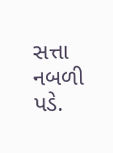સત્તા નબળી પડે.